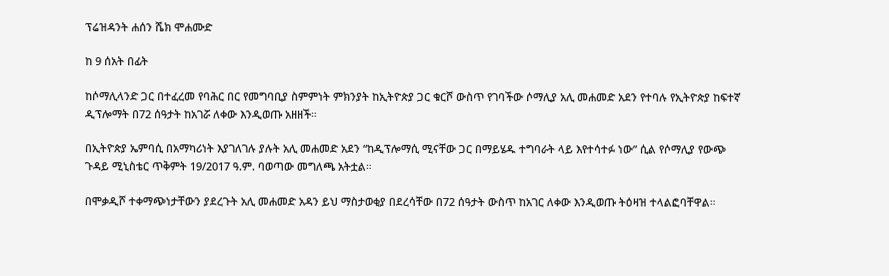ፕሬዝዳንት ሐሰን ሼክ ሞሐሙድ

ከ 9 ሰአት በፊት

ከሶማሊላንድ ጋር በተፈረመ የባሕር በር የመግባቢያ ስምምነት ምክንያት ከኢትዮጵያ ጋር ቁርሾ ውስጥ የገባችው ሶማሊያ አሊ መሐመድ አደን የተባሉ የኢትዮጵያ ከፍተኛ ዲፕሎማት በ72 ሰዓታት ከአገሯ ለቀው እንዲወጡ አዘዘች።

በኢትዮጵያ ኤምባሲ በአማካሪነት እያገለገሉ ያሉት አሊ መሐመድ አደን “ከዲፕሎማሲ ሚናቸው ጋር በማይሄዱ ተግባራት ላይ እየተሳተፉ ነው” ሲል የሶማሊያ የውጭ ጉዳይ ሚኒስቴር ጥቅምት 19/2017 ዓ.ም. ባወጣው መግለጫ አትቷል።

በሞቃዲሾ ተቀማጭነታቸውን ያደረጉት አሊ መሐመድ አዳን ይህ ማስታወቂያ በደረሳቸው በ72 ሰዓታት ውስጥ ከአገር ለቀው እንዲወጡ ትዕዛዝ ተላልፎባቸዋል።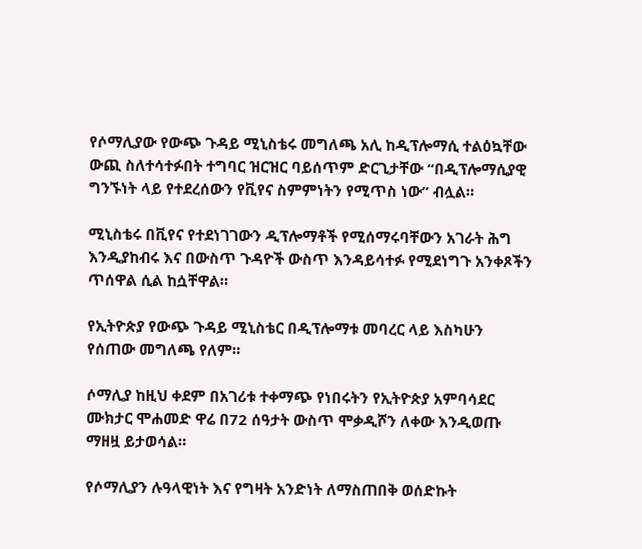የሶማሊያው የውጭ ጉዳይ ሚኒስቴሩ መግለጫ አሊ ከዲፕሎማሲ ተልዕኳቸው ውጪ ስለተሳተፉበት ተግባር ዝርዝር ባይሰጥም ድርጊታቸው “በዲፕሎማሲያዊ ግንኙነት ላይ የተደረሰውን የቪየና ስምምነትን የሚጥስ ነው” ብሏል።

ሚኒስቴሩ በቪየና የተደነገገውን ዲፕሎማቶች የሚሰማሩባቸውን አገራት ሕግ እንዲያከብሩ እና በውስጥ ጉዳዮች ውስጥ እንዳይሳተፉ የሚደነግጉ አንቀጾችን ጥሰዋል ሲል ከሷቸዋል።

የኢትዮጵያ የውጭ ጉዳይ ሚኒስቴር በዲፕሎማቱ መባረር ላይ እስካሁን የሰጠው መግለጫ የለም።

ሶማሊያ ከዚህ ቀደም በአገሪቱ ተቀማጭ የነበሩትን የኢትዮጵያ አምባሳደር ሙክታር ሞሐመድ ዋሬ በ72 ሰዓታት ውስጥ ሞቃዲሾን ለቀው እንዲወጡ ማዘዟ ይታወሳል።

የሶማሊያን ሉዓላዊነት እና የግዛት አንድነት ለማስጠበቅ ወሰድኩት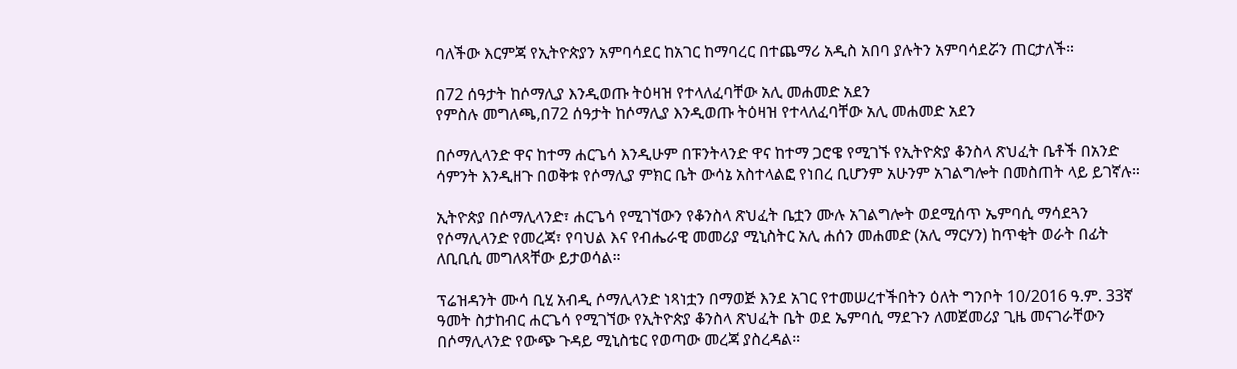ባለችው እርምጃ የኢትዮጵያን አምባሳደር ከአገር ከማባረር በተጨማሪ አዲስ አበባ ያሉትን አምባሳደሯን ጠርታለች።

በ72 ሰዓታት ከሶማሊያ እንዲወጡ ትዕዛዝ የተላለፈባቸው አሊ መሐመድ አደን
የምስሉ መግለጫ,በ72 ሰዓታት ከሶማሊያ እንዲወጡ ትዕዛዝ የተላለፈባቸው አሊ መሐመድ አደን

በሶማሊላንድ ዋና ከተማ ሐርጌሳ እንዲሁም በፑንትላንድ ዋና ከተማ ጋሮዌ የሚገኙ የኢትዮጵያ ቆንስላ ጽህፈት ቤቶች በአንድ ሳምንት እንዲዘጉ በወቅቱ የሶማሊያ ምክር ቤት ውሳኔ አስተላልፎ የነበረ ቢሆንም አሁንም አገልግሎት በመስጠት ላይ ይገኛሉ።

ኢትዮጵያ በሶማሊላንድ፣ ሐርጌሳ የሚገኘውን የቆንስላ ጽህፈት ቤቷን ሙሉ አገልግሎት ወደሚሰጥ ኤምባሲ ማሳደጓን የሶማሊላንድ የመረጃ፣ የባህል እና የብሔራዊ መመሪያ ሚኒስትር አሊ ሐሰን መሐመድ (አሊ ማርሃን) ከጥቂት ወራት በፊት ለቢቢሲ መግለጻቸው ይታወሳል።

ፕሬዝዳንት ሙሳ ቢሂ አብዲ ሶማሊላንድ ነጻነቷን በማወጅ እንደ አገር የተመሠረተችበትን ዕለት ግንቦት 10/2016 ዓ.ም. 33ኛ ዓመት ስታከብር ሐርጌሳ የሚገኘው የኢትዮጵያ ቆንስላ ጽህፈት ቤት ወደ ኤምባሲ ማደጉን ለመጀመሪያ ጊዜ መናገራቸውን በሶማሊላንድ የውጭ ጉዳይ ሚኒስቴር የወጣው መረጃ ያስረዳል።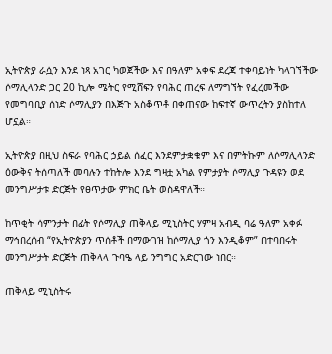ኢትዮጵያ ራሷን እንደ ነጻ አገር ካወጀችው እና በዓለም አቀፍ ደረጃ ተቀባይነት ካላገኘችው ሶማሊላንድ ጋር 20 ኪሎ ሜትር የሚሸፍን የባሕር ጠረፍ ለማግኘት የፈረመችው የመግባቢያ ሰነድ ሶማሊያን በእጅጉ አስቆጥቶ በቀጠናው ከፍተኛ ውጥረትን ያስከተለ ሆኗል።

ኢትዮጵያ በዚህ ስፍራ የባሕር ኃይል ሰፈር እንደምታቋቁም እና በምትኩም ለሶማሊላንድ ዕውቅና ትሰጣለች መባሉን ተከትሎ እንደ ግዛቷ አካል የምታያት ሶማሊያ ጉዳዩን ወደ መንግሥታቱ ድርጅት የፀጥታው ምክር ቤት ወስዳዋለች።

ከጥቂት ሳምንታት በፊት የሶማሊያ ጠቅላይ ሚኒስትር ሃምዛ አብዲ ባሬ ዓለም አቀፉ ማኅበረሰብ “የኢትዮጵያን ጥሰቶች በማውገዝ ከሶማሊያ ጎን እንዲቆም” በተባበሩት መንግሥታት ድርጅት ጠቅላላ ጉባዔ ላይ ንግግር አድርገው ነበር።

ጠቅላይ ሚኒስትሩ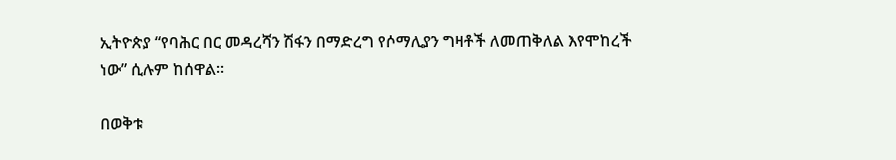ኢትዮጵያ “የባሕር በር መዳረሻን ሽፋን በማድረግ የሶማሊያን ግዛቶች ለመጠቅለል እየሞከረች ነው” ሲሉም ከሰዋል።

በወቅቱ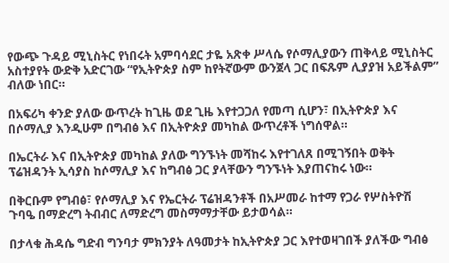የውጭ ጉዳይ ሚኒስትር የነበሩት አምባሳደር ታዬ አጽቀ ሥላሴ የሶማሊያውን ጠቅላይ ሚኒስትር አስተያየት ውድቅ አድርገው “የኢትዮጵያ ስም ከየትኛውም ውንጀላ ጋር በፍጹም ሊያያዝ አይችልም” ብለው ነበር።

በአፍሪካ ቀንድ ያለው ውጥረት ከጊዜ ወደ ጊዜ እየተጋጋለ የመጣ ሲሆን፣ በኢትዮጵያ እና በሶማሊያ እንዲሁም በግብፅ እና በኢትዮጵያ መካከል ውጥረቶች ነግሰዋል።

በኤርትራ እና በኢትዮጵያ መካከል ያለው ግንኙነት መሻከሩ እየተገለጸ በሚገኝበት ወቅት ፕሬዝዳንት ኢሳያስ ከሶማሊያ እና ከግብፅ ጋር ያላቸውን ግንኙነት እያጠናከሩ ነው።

በቅርቡም የግብፅ፣ የሶማሊያ እና የኤርትራ ፕሬዝዳንቶች በአሥመራ ከተማ የጋራ የሦስትዮሽ ጉባዔ በማድረግ ትብብር ለማድረግ መስማማታቸው ይታወሳል።

በታላቁ ሕዳሴ ግድብ ግንባታ ምክንያት ለዓመታት ከኢትዮጵያ ጋር እየተወዛገበች ያለችው ግብፅ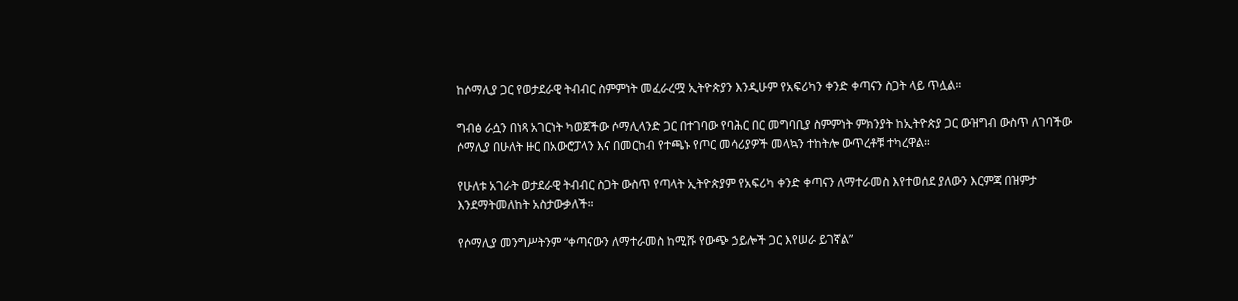ከሶማሊያ ጋር የወታደራዊ ትብብር ስምምነት መፈራረሟ ኢትዮጵያን እንዲሁም የአፍሪካን ቀንድ ቀጣናን ስጋት ላይ ጥሏል።

ግብፅ ራሷን በነጻ አገርነት ካወጀችው ሶማሊላንድ ጋር በተገባው የባሕር በር መግባቢያ ስምምነት ምክንያት ከኢትዮጵያ ጋር ውዝግብ ውስጥ ለገባችው ሶማሊያ በሁለት ዙር በአውሮፓላን እና በመርከብ የተጫኑ የጦር መሳሪያዎች መላኳን ተከትሎ ውጥረቶቹ ተካረዋል።

የሁለቱ አገራት ወታደራዊ ትብብር ስጋት ውስጥ የጣላት ኢትዮጵያም የአፍሪካ ቀንድ ቀጣናን ለማተራመስ እየተወሰደ ያለውን እርምጃ በዝምታ እንደማትመለከት አስታውቃለች።

የሶማሊያ መንግሥትንም “ቀጣናውን ለማተራመስ ከሚሹ የውጭ ኃይሎች ጋር እየሠራ ይገኛል”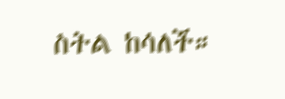ስትል ከሳለች።